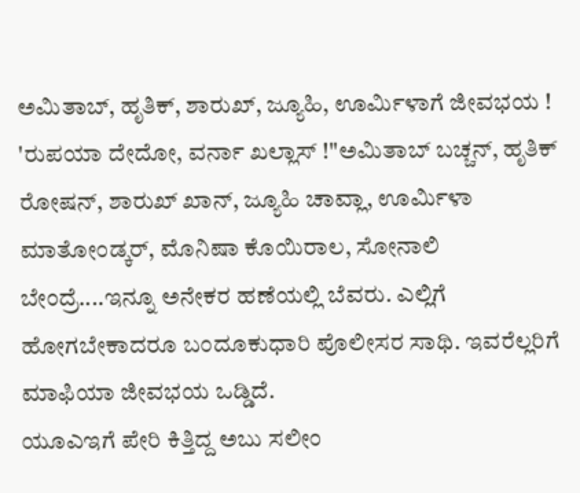ಅಮಿತಾಬ್, ಹೃತಿಕ್, ಶಾರುಖ್, ಜ್ಯೂಹಿ, ಊರ್ಮಿಳಾಗೆ ಜೀವಭಯ !
'ರುಪಯಾ ದೇದೋ, ವರ್ನಾ ಖಲ್ಲಾಸ್ !"ಅಮಿತಾಬ್ ಬಚ್ಚನ್, ಹೃತಿಕ್ ರೋಷನ್, ಶಾರುಖ್ ಖಾನ್, ಜ್ಯೂಹಿ ಚಾವ್ಲಾ, ಊರ್ಮಿಳಾ ಮಾತೋಂಡ್ಕರ್, ಮೊನಿಷಾ ಕೊಯಿರಾಲ, ಸೋನಾಲಿ ಬೇಂದ್ರೆ....ಇನ್ನೂ ಅನೇಕರ ಹಣೆಯಲ್ಲಿ ಬೆವರು. ಎಲ್ಲಿಗೆ ಹೋಗಬೇಕಾದರೂ ಬಂದೂಕುಧಾರಿ ಪೊಲೀಸರ ಸಾಥಿ. ಇವರೆಲ್ಲರಿಗೆ ಮಾಫಿಯಾ ಜೀವಭಯ ಒಡ್ಡಿದೆ.
ಯೂಎಇಗೆ ಪೇರಿ ಕಿತ್ತಿದ್ದ ಅಬು ಸಲೀಂ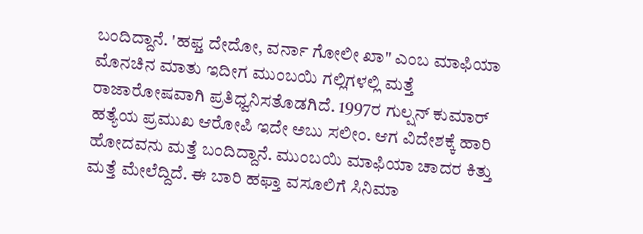ಬಂದಿದ್ದಾನೆ. 'ಹಫ್ತ ದೇದೋ, ವರ್ನಾ ಗೋಲೀ ಖಾ" ಎಂಬ ಮಾಫಿಯಾ ಮೊನಚಿನ ಮಾತು ಇದೀಗ ಮುಂಬಯಿ ಗಲ್ಲಿಗಳಲ್ಲಿ ಮತ್ತೆ ರಾಜಾರೋಷವಾಗಿ ಪ್ರತಿಧ್ವನಿಸತೊಡಗಿದೆ. 1997ರ ಗುಲ್ಷನ್ ಕುಮಾರ್ ಹತ್ಯೆಯ ಪ್ರಮುಖ ಆರೋಪಿ ಇದೇ ಅಬು ಸಲೀಂ. ಆಗ ವಿದೇಶಕ್ಕೆ ಹಾರಿ ಹೋದವನು ಮತ್ತೆ ಬಂದಿದ್ದಾನೆ. ಮುಂಬಯಿ ಮಾಫಿಯಾ ಚಾದರ ಕಿತ್ತು ಮತ್ತೆ ಮೇಲೆದ್ದಿದೆ. ಈ ಬಾರಿ ಹಫ್ತಾ ವಸೂಲಿಗೆ ಸಿನಿಮಾ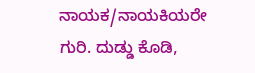ನಾಯಕ/ನಾಯಕಿಯರೇ ಗುರಿ. ದುಡ್ಡು ಕೊಡಿ,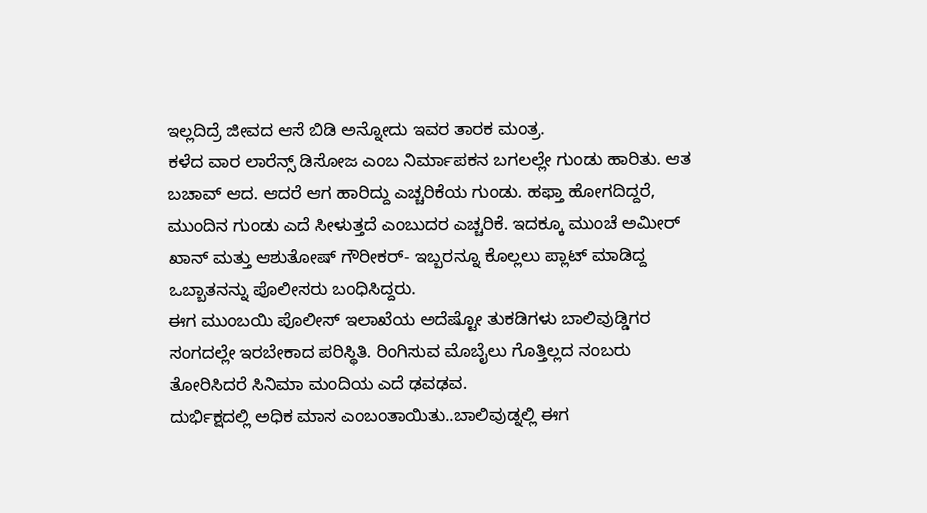ಇಲ್ಲದಿದ್ರೆ ಜೀವದ ಆಸೆ ಬಿಡಿ ಅನ್ನೋದು ಇವರ ತಾರಕ ಮಂತ್ರ.
ಕಳೆದ ವಾರ ಲಾರೆನ್ಸ್ ಡಿಸೋಜ ಎಂಬ ನಿರ್ಮಾಪಕನ ಬಗಲಲ್ಲೇ ಗುಂಡು ಹಾರಿತು. ಆತ ಬಚಾವ್ ಆದ. ಆದರೆ ಆಗ ಹಾರಿದ್ದು ಎಚ್ಚರಿಕೆಯ ಗುಂಡು. ಹಫ್ತಾ ಹೋಗದಿದ್ದರೆ, ಮುಂದಿನ ಗುಂಡು ಎದೆ ಸೀಳುತ್ತದೆ ಎಂಬುದರ ಎಚ್ಚರಿಕೆ. ಇದಕ್ಕೂ ಮುಂಚೆ ಅಮೀರ್ ಖಾನ್ ಮತ್ತು ಆಶುತೋಷ್ ಗೌರೀಕರ್- ಇಬ್ಬರನ್ನೂ ಕೊಲ್ಲಲು ಪ್ಲಾಟ್ ಮಾಡಿದ್ದ ಒಬ್ಬಾತನನ್ನು ಪೊಲೀಸರು ಬಂಧಿಸಿದ್ದರು.
ಈಗ ಮುಂಬಯಿ ಪೊಲೀಸ್ ಇಲಾಖೆಯ ಅದೆಷ್ಟೋ ತುಕಡಿಗಳು ಬಾಲಿವುಡ್ಡಿಗರ ಸಂಗದಲ್ಲೇ ಇರಬೇಕಾದ ಪರಿಸ್ಥಿತಿ. ರಿಂಗಿಸುವ ಮೊಬೈಲು ಗೊತ್ತಿಲ್ಲದ ನಂಬರು ತೋರಿಸಿದರೆ ಸಿನಿಮಾ ಮಂದಿಯ ಎದೆ ಢವಢವ.
ದುರ್ಭಿಕ್ಷದಲ್ಲಿ ಅಧಿಕ ಮಾಸ ಎಂಬಂತಾಯಿತು..ಬಾಲಿವುಡ್ನಲ್ಲಿ ಈಗ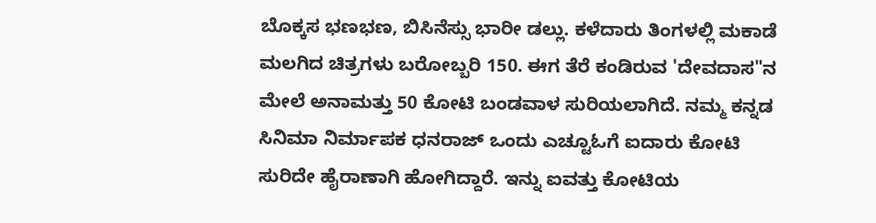ಬೊಕ್ಕಸ ಭಣಭಣ, ಬಿಸಿನೆಸ್ಸು ಭಾರೀ ಡಲ್ಲು. ಕಳೆದಾರು ತಿಂಗಳಲ್ಲಿ ಮಕಾಡೆ ಮಲಗಿದ ಚಿತ್ರಗಳು ಬರೋಬ್ಬರಿ 150. ಈಗ ತೆರೆ ಕಂಡಿರುವ 'ದೇವದಾಸ"ನ ಮೇಲೆ ಅನಾಮತ್ತು 50 ಕೋಟಿ ಬಂಡವಾಳ ಸುರಿಯಲಾಗಿದೆ. ನಮ್ಮ ಕನ್ನಡ ಸಿನಿಮಾ ನಿರ್ಮಾಪಕ ಧನರಾಜ್ ಒಂದು ಎಚ್ಟೂಓಗೆ ಐದಾರು ಕೋಟಿ ಸುರಿದೇ ಹೈರಾಣಾಗಿ ಹೋಗಿದ್ದಾರೆ. ಇನ್ನು ಐವತ್ತು ಕೋಟಿಯ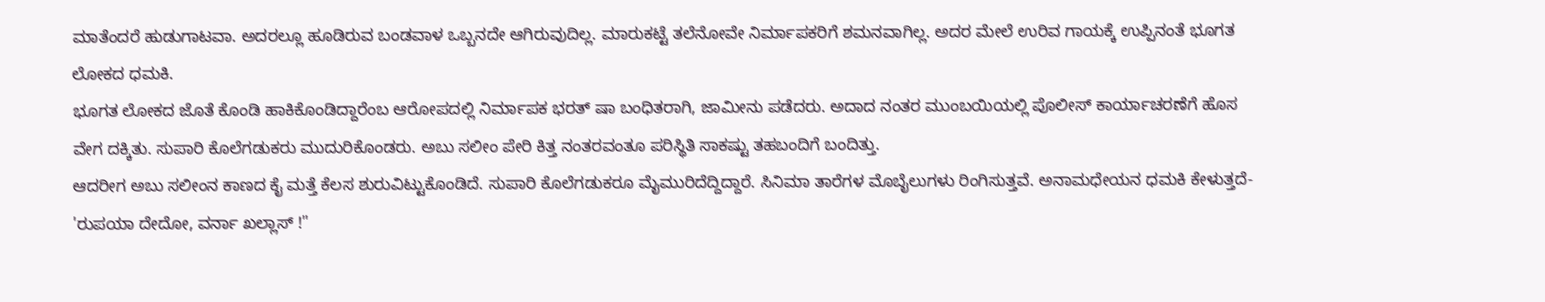ಮಾತೆಂದರೆ ಹುಡುಗಾಟವಾ. ಅದರಲ್ಲೂ ಹೂಡಿರುವ ಬಂಡವಾಳ ಒಬ್ಬನದೇ ಆಗಿರುವುದಿಲ್ಲ. ಮಾರುಕಟ್ಟೆ ತಲೆನೋವೇ ನಿರ್ಮಾಪಕರಿಗೆ ಶಮನವಾಗಿಲ್ಲ. ಅದರ ಮೇಲೆ ಉರಿವ ಗಾಯಕ್ಕೆ ಉಪ್ಪಿನಂತೆ ಭೂಗತ ಲೋಕದ ಧಮಕಿ.
ಭೂಗತ ಲೋಕದ ಜೊತೆ ಕೊಂಡಿ ಹಾಕಿಕೊಂಡಿದ್ದಾರೆಂಬ ಆರೋಪದಲ್ಲಿ ನಿರ್ಮಾಪಕ ಭರತ್ ಷಾ ಬಂಧಿತರಾಗಿ, ಜಾಮೀನು ಪಡೆದರು. ಅದಾದ ನಂತರ ಮುಂಬಯಿಯಲ್ಲಿ ಪೊಲೀಸ್ ಕಾರ್ಯಾಚರಣೆಗೆ ಹೊಸ ವೇಗ ದಕ್ಕಿತು. ಸುಪಾರಿ ಕೊಲೆಗಡುಕರು ಮುದುರಿಕೊಂಡರು. ಅಬು ಸಲೀಂ ಪೇರಿ ಕಿತ್ತ ನಂತರವಂತೂ ಪರಿಸ್ಥಿತಿ ಸಾಕಷ್ಟು ತಹಬಂದಿಗೆ ಬಂದಿತ್ತು.
ಆದರೀಗ ಅಬು ಸಲೀಂನ ಕಾಣದ ಕೈ ಮತ್ತೆ ಕೆಲಸ ಶುರುವಿಟ್ಟುಕೊಂಡಿದೆ. ಸುಪಾರಿ ಕೊಲೆಗಡುಕರೂ ಮೈಮುರಿದೆದ್ದಿದ್ದಾರೆ. ಸಿನಿಮಾ ತಾರೆಗಳ ಮೊಬೈಲುಗಳು ರಿಂಗಿಸುತ್ತವೆ. ಅನಾಮಧೇಯನ ಧಮಕಿ ಕೇಳುತ್ತದೆ- 'ರುಪಯಾ ದೇದೋ, ವರ್ನಾ ಖಲ್ಲಾಸ್ !"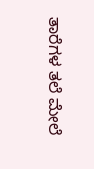ತಾರೆಗಳ ತಲೆ ಮೇಲೆ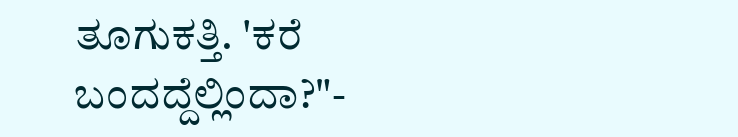ತೂಗುಕತ್ತಿ. 'ಕರೆ ಬಂದದ್ದೆಲ್ಲಿಂದಾ?"-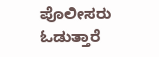ಪೊಲೀಸರು ಓಡುತ್ತಾರೆ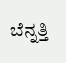ಬೆನ್ನತ್ತಿ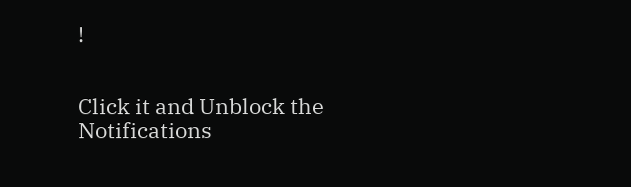!


Click it and Unblock the Notifications